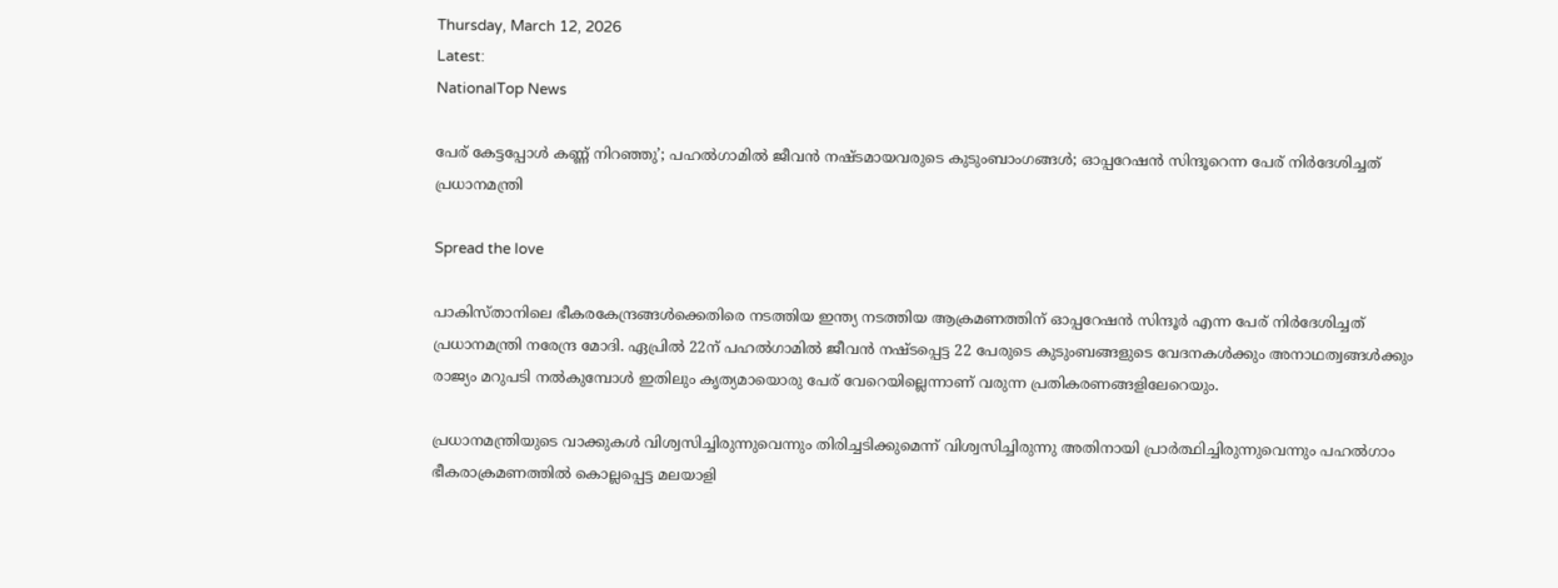Thursday, March 12, 2026
Latest:
NationalTop News

പേര് കേട്ടപ്പോള്‍ കണ്ണ് നിറഞ്ഞു’; പഹല്‍ഗാമില്‍ ജീവന്‍ നഷ്ടമായവരുടെ കുടുംബാംഗങ്ങള്‍; ഓപ്പറേഷന്‍ സിന്ദൂറെന്ന പേര് നിര്‍ദേശിച്ചത് പ്രധാനമന്ത്രി

Spread the love

പാകിസ്താനിലെ ഭീകരകേന്ദ്രങ്ങള്‍ക്കെതിരെ നടത്തിയ ഇന്ത്യ നടത്തിയ ആക്രമണത്തിന് ഓപ്പറേഷന്‍ സിന്ദൂര്‍ എന്ന പേര് നിര്‍ദേശിച്ചത് പ്രധാനമന്ത്രി നരേന്ദ്ര മോദി. ഏപ്രില്‍ 22ന് പഹല്‍ഗാമില്‍ ജീവന്‍ നഷ്ടപ്പെട്ട 22 പേരുടെ കുടുംബങ്ങളുടെ വേദനകള്‍ക്കും അനാഥത്വങ്ങള്‍ക്കും രാജ്യം മറുപടി നല്‍കുമ്പോള്‍ ഇതിലും കൃത്യമായൊരു പേര് വേറെയില്ലെന്നാണ് വരുന്ന പ്രതികരണങ്ങളിലേറെയും.

പ്രധാനമന്ത്രിയുടെ വാക്കുകള്‍ വിശ്വസിച്ചിരുന്നുവെന്നും തിരിച്ചടിക്കുമെന്ന് വിശ്വസിച്ചിരുന്നു അതിനായി പ്രാര്‍ത്ഥിച്ചിരുന്നുവെന്നും പഹല്‍ഗാം ഭീകരാക്രമണത്തില്‍ കൊല്ലപ്പെട്ട മലയാളി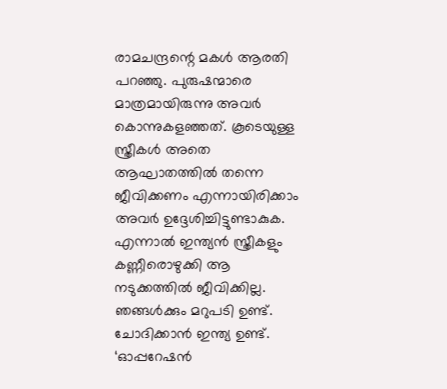രാമചന്ദ്രന്റെ മകള്‍ ആരതി പറഞ്ഞു. പുരുഷന്മാരെ മാത്രമായിരുന്നു അവര്‍ കൊന്നുകളഞ്ഞത്. കൂടെയുള്ള സ്ത്രീകള്‍ അതെ ആഘാതത്തില്‍ തന്നെ ജീവിക്കണം എന്നായിരിക്കാം അവര്‍ ഉദ്ദേശിച്ചിട്ടുണ്ടാകുക. എന്നാല്‍ ഇന്ത്യന്‍ സ്ത്രീകളും കണ്ണീരൊഴുക്കി ആ നടുക്കത്തില്‍ ജീവിക്കില്ല. ഞങ്ങള്‍ക്കും മറുപടി ഉണ്ട്. ചോദിക്കാന്‍ ഇന്ത്യ ഉണ്ട്. ‘ഓപ്പറേഷന്‍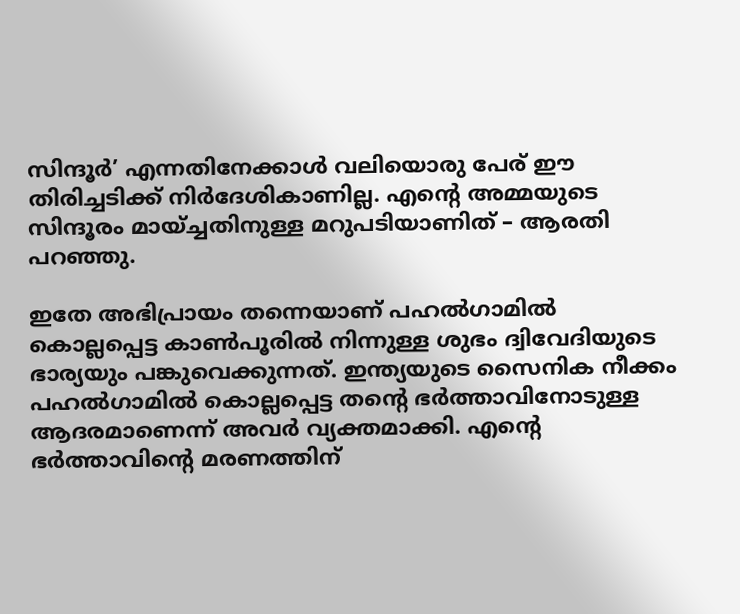സിന്ദൂര്‍’ എന്നതിനേക്കാള്‍ വലിയൊരു പേര് ഈ തിരിച്ചടിക്ക് നിര്‍ദേശികാണില്ല. എന്റെ അമ്മയുടെ സിന്ദൂരം മായ്ച്ചതിനുള്ള മറുപടിയാണിത് – ആരതി പറഞ്ഞു.

ഇതേ അഭിപ്രായം തന്നെയാണ് പഹല്‍ഗാമില്‍ കൊല്ലപ്പെട്ട കാണ്‍പൂരില്‍ നിന്നുള്ള ശുഭം ദ്വിവേദിയുടെ ഭാര്യയും പങ്കുവെക്കുന്നത്. ഇന്ത്യയുടെ സൈനിക നീക്കം പഹല്‍ഗാമില്‍ കൊല്ലപ്പെട്ട തന്റെ ഭര്‍ത്താവിനോടുള്ള ആദരമാണെന്ന് അവര്‍ വ്യക്തമാക്കി. എന്റെ ഭര്‍ത്താവിന്റെ മരണത്തിന്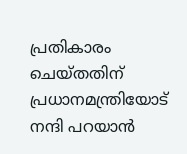പ്രതികാരം ചെയ്തതിന് പ്രധാനമന്ത്രിയോട് നന്ദി പറയാന്‍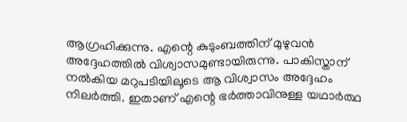ആഗ്രഹിക്കുന്നു. എന്റെ കുടുംബത്തിന് മുഴുവന്‍ അദ്ദേഹത്തില്‍ വിശ്വാസമുണ്ടായിരുന്നു. പാകിസ്താന് നല്‍കിയ മറുപടിയിലൂടെ ആ വിശ്വാസം അദ്ദേഹം നിലര്‍ത്തി. ഇതാണ് എന്റെ ഭര്‍ത്താവിനുള്ള യഥാര്‍ത്ഥ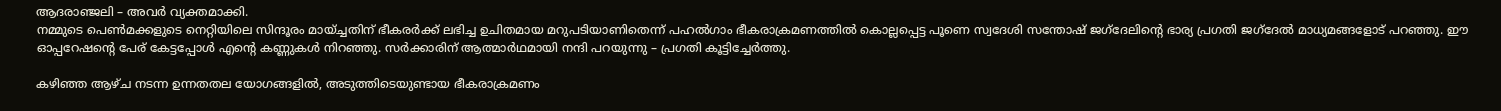ആദരാഞ്ജലി – അവര്‍ വ്യക്തമാക്കി.
നമ്മുടെ പെണ്‍മക്കളുടെ നെറ്റിയിലെ സിന്ദൂരം മായ്ച്ചതിന് ഭീകരര്‍ക്ക് ലഭിച്ച ഉചിതമായ മറുപടിയാണിതെന്ന് പഹല്‍ഗാം ഭീകരാക്രമണത്തില്‍ കൊല്ലപ്പെട്ട പൂണെ സ്വദേശി സന്തോഷ് ജഗ്ദേലിന്റെ ഭാര്യ പ്രഗതി ജഗ്ദേല്‍ മാധ്യമങ്ങളോട് പറഞ്ഞു. ഈ ഓപ്പറേഷന്റെ പേര് കേട്ടപ്പോള്‍ എന്റെ കണ്ണുകള്‍ നിറഞ്ഞു. സര്‍ക്കാരിന് ആത്മാര്‍ഥമായി നന്ദി പറയുന്നു – പ്രഗതി കൂട്ടിച്ചേര്‍ത്തു.

കഴിഞ്ഞ ആഴ്ച നടന്ന ഉന്നതതല യോഗങ്ങളില്‍, അടുത്തിടെയുണ്ടായ ഭീകരാക്രമണം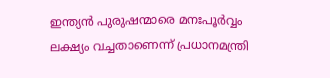ഇന്ത്യന്‍ പുരുഷന്മാരെ മനഃപൂര്‍വ്വം ലക്ഷ്യം വച്ചതാണെന്ന് പ്രധാനമന്ത്രി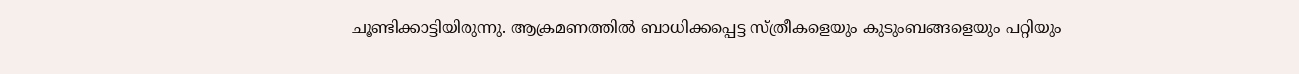ചൂണ്ടിക്കാട്ടിയിരുന്നു. ആക്രമണത്തില്‍ ബാധിക്കപ്പെട്ട സ്ത്രീകളെയും കുടുംബങ്ങളെയും പറ്റിയും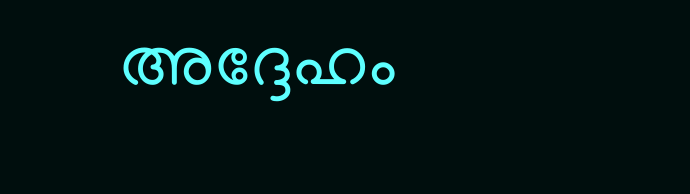അദ്ദേഹം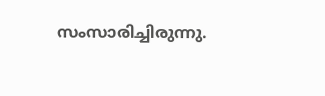സംസാരിച്ചിരുന്നു.